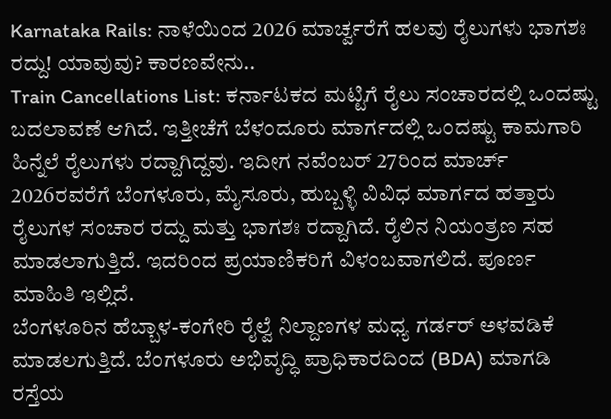Karnataka Rails: ನಾಳೆಯಿಂದ 2026 ಮಾರ್ಚ್ವರೆಗೆ ಹಲವು ರೈಲುಗಳು ಭಾಗಶಃ ರದ್ದು! ಯಾವುವು? ಕಾರಣವೇನು..
Train Cancellations List: ಕರ್ನಾಟಕದ ಮಟ್ಟಿಗೆ ರೈಲು ಸಂಚಾರದಲ್ಲಿ ಒಂದಷ್ಟು ಬದಲಾವಣೆ ಆಗಿದೆ. ಇತ್ತೀಚೆಗೆ ಬೆಳಂದೂರು ಮಾರ್ಗದಲ್ಲಿ ಒಂದಷ್ಟು ಕಾಮಗಾರಿ ಹಿನ್ನೆಲೆ ರೈಲುಗಳು ರದ್ದಾಗಿದ್ದವು. ಇದೀಗ ನವೆಂಬರ್ 27ರಿಂದ ಮಾರ್ಚ್ 2026ರವರೆಗೆ ಬೆಂಗಳೂರು, ಮೈಸೂರು, ಹುಬ್ಬಳ್ಳಿ ವಿವಿಧ ಮಾರ್ಗದ ಹತ್ತಾರು ರೈಲುಗಳ ಸಂಚಾರ ರದ್ದು ಮತ್ತು ಭಾಗಶಃ ರದ್ದಾಗಿದೆ. ರೈಲಿನ ನಿಯಂತ್ರಣ ಸಹ ಮಾಡಲಾಗುತ್ತಿದೆ. ಇದರಿಂದ ಪ್ರಯಾಣಿಕರಿಗೆ ವಿಳಂಬವಾಗಲಿದೆ. ಪೂರ್ಣ ಮಾಹಿತಿ ಇಲ್ಲಿದೆ.
ಬೆಂಗಳೂರಿನ ಹೆಬ್ಬಾಳ-ಕಂಗೇರಿ ರೈಲ್ವೆ ನಿಲ್ದಾಣಗಳ ಮಧ್ಯ ಗರ್ಡರ್ ಅಳವಡಿಕೆ ಮಾಡಲಗುತ್ತಿದೆ. ಬೆಂಗಳೂರು ಅಭಿವೃದ್ಧಿ ಪ್ರಾಧಿಕಾರದಿಂದ (BDA) ಮಾಗಡಿ ರಸ್ತೆಯ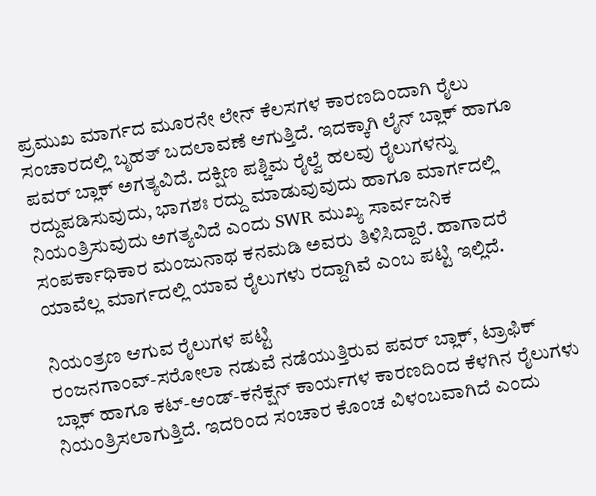ಪ್ರಮುಖ ಮಾರ್ಗದ ಮೂರನೇ ಲೇನ್ ಕೆಲಸಗಳ ಕಾರಣದಿಂದಾಗಿ ರೈಲು ಸಂಚಾರದಲ್ಲಿ ಬೃಹತ್ ಬದಲಾವಣೆ ಆಗುತ್ತಿದೆ. ಇದಕ್ಕಾಗಿ ಲೈನ್ ಬ್ಲಾಕ್ ಹಾಗೂ ಪವರ್ ಬ್ಲಾಕ್ ಅಗತ್ಯವಿದೆ. ದಕ್ಷಿಣ ಪಶ್ಚಿಮ ರೈಲ್ವೆ ಹಲವು ರೈಲುಗಳನ್ನು ರದ್ದುಪಡಿಸುವುದು, ಭಾಗಶಃ ರದ್ದು ಮಾಡುವುವುದು ಹಾಗೂ ಮಾರ್ಗದಲ್ಲಿ ನಿಯಂತ್ರಿಸುವುದು ಅಗತ್ಯವಿದೆ ಎಂದು SWR ಮುಖ್ಯ ಸಾರ್ವಜನಿಕ ಸಂಪರ್ಕಾಧಿಕಾರ ಮಂಜುನಾಥ ಕನಮಡಿ ಅವರು ತಿಳಿಸಿದ್ದಾರೆ. ಹಾಗಾದರೆ ಯಾವೆಲ್ಲ ಮಾರ್ಗದಲ್ಲಿ ಯಾವ ರೈಲುಗಳು ರದ್ದಾಗಿವೆ ಎಂಬ ಪಟ್ಟಿ ಇಲ್ಲಿದೆ.

ನಿಯಂತ್ರಣ ಆಗುವ ರೈಲುಗಳ ಪಟ್ಟಿ
ರಂಜನಗಾಂವ್-ಸರೋಲಾ ನಡುವೆ ನಡೆಯುತ್ತಿರುವ ಪವರ್ ಬ್ಲಾಕ್, ಟ್ರಾಫಿಕ್ ಬ್ಲಾಕ್ ಹಾಗೂ ಕಟ್-ಆಂಡ್-ಕನೆಕ್ಷನ್ ಕಾರ್ಯಗಳ ಕಾರಣದಿಂದ ಕೆಳಗಿನ ರೈಲುಗಳು ನಿಯಂತ್ರಿಸಲಾಗುತ್ತಿದೆ. ಇದರಿಂದ ಸಂಚಾರ ಕೊಂಚ ವಿಳಂಬವಾಗಿದೆ ಎಂದು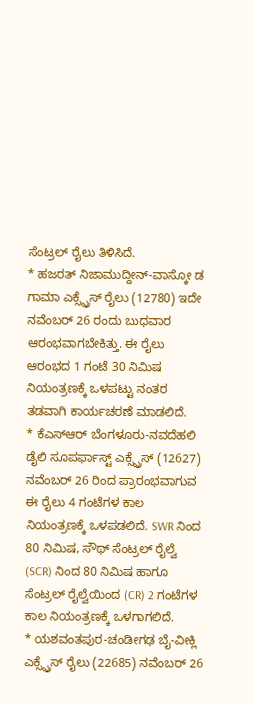ಸೆಂಟ್ರಲ್ ರೈಲು ತಿಳಿಸಿದೆ.
* ಹಜರತ್ ನಿಜಾಮುದ್ದೀನ್-ವಾಸ್ಕೋ ಡ ಗಾಮಾ ಎಕ್ಸ್ಪ್ರೆಸ್ ರೈಲು (12780) ಇದೇ ನವೆಂಬರ್ 26 ರಂದು ಬುಧವಾರ ಆರಂಭವಾಗಬೇಕಿತ್ತು. ಈ ರೈಲು ಆರಂಭದ 1 ಗಂಟೆ 30 ನಿಮಿಷ ನಿಯಂತ್ರಣಕ್ಕೆ ಒಳಪಟ್ಟು ನಂತರ ತಡವಾಗಿ ಕಾರ್ಯಚರಣೆ ಮಾಡಲಿದೆ.
* ಕೆಎಸ್ಆರ್ ಬೆಂಗಳೂರು-ನವದೆಹಲಿ ಡೈಲಿ ಸೂಪರ್ಫಾಸ್ಟ್ ಎಕ್ಸ್ಪ್ರೆಸ್ (12627) ನವೆಂಬರ್ 26 ರಿಂದ ಪ್ರಾರಂಭವಾಗುವ ಈ ರೈಲು 4 ಗಂಟೆಗಳ ಕಾಲ ನಿಯಂತ್ರಣಕ್ಕೆ ಒಳಪಡಲಿದೆ. SWR ನಿಂದ 80 ನಿಮಿಷ, ಸೌಥ್ ಸೆಂಟ್ರಲ್ ರೈಲ್ವೆ (SCR) ನಿಂದ 80 ನಿಮಿಷ ಹಾಗೂ ಸೆಂಟ್ರಲ್ ರೈಲ್ವೆಯಿಂದ (CR) 2 ಗಂಟೆಗಳ ಕಾಲ ನಿಯಂತ್ರಣಕ್ಕೆ ಒಳಗಾಗಲಿದೆ.
* ಯಶವಂತಪುರ-ಚಂಡೀಗಢ ಬೈ-ವೀಕ್ಲಿ ಎಕ್ಸ್ಪ್ರೆಸ್ ರೈಲು (22685) ನವೆಂಬರ್ 26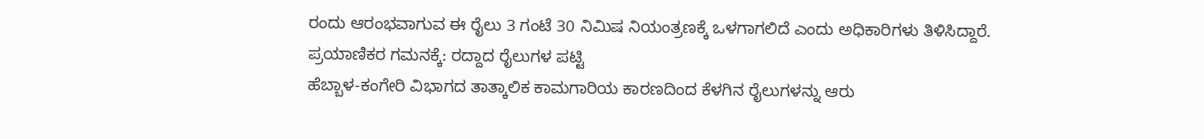ರಂದು ಆರಂಭವಾಗುವ ಈ ರೈಲು 3 ಗಂಟೆ 30 ನಿಮಿಷ ನಿಯಂತ್ರಣಕ್ಕೆ ಒಳಗಾಗಲಿದೆ ಎಂದು ಅಧಿಕಾರಿಗಳು ತಿಳಿಸಿದ್ದಾರೆ.
ಪ್ರಯಾಣಿಕರ ಗಮನಕ್ಕೆ: ರದ್ದಾದ ರೈಲುಗಳ ಪಟ್ಟಿ
ಹೆಬ್ಬಾಳ-ಕಂಗೇರಿ ವಿಭಾಗದ ತಾತ್ಕಾಲಿಕ ಕಾಮಗಾರಿಯ ಕಾರಣದಿಂದ ಕೆಳಗಿನ ರೈಲುಗಳನ್ನು ಆರು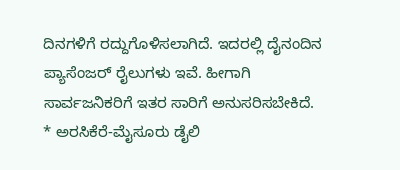ದಿನಗಳಿಗೆ ರದ್ದುಗೊಳಿಸಲಾಗಿದೆ. ಇದರಲ್ಲಿ ದೈನಂದಿನ ಪ್ಯಾಸೆಂಜರ್ ರೈಲುಗಳು ಇವೆ. ಹೀಗಾಗಿ ಸಾರ್ವಜನಿಕರಿಗೆ ಇತರ ಸಾರಿಗೆ ಅನುಸರಿಸಬೇಕಿದೆ.
* ಅರಸಿಕೆರೆ-ಮೈಸೂರು ಡೈಲಿ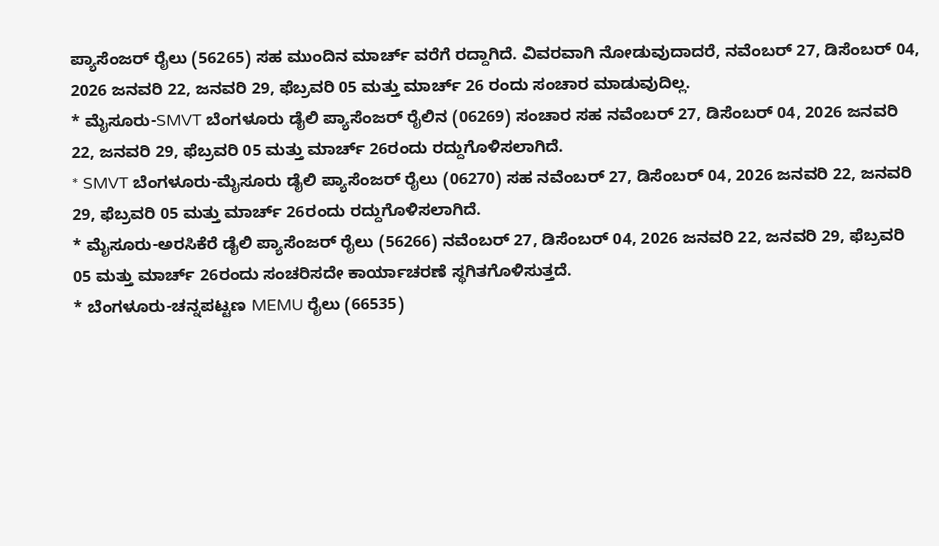ಪ್ಯಾಸೆಂಜರ್ ರೈಲು (56265) ಸಹ ಮುಂದಿನ ಮಾರ್ಚ್ ವರೆಗೆ ರದ್ದಾಗಿದೆ. ವಿವರವಾಗಿ ನೋಡುವುದಾದರೆ, ನವೆಂಬರ್ 27, ಡಿಸೆಂಬರ್ 04, 2026 ಜನವರಿ 22, ಜನವರಿ 29, ಫೆಬ್ರವರಿ 05 ಮತ್ತು ಮಾರ್ಚ್ 26 ರಂದು ಸಂಚಾರ ಮಾಡುವುದಿಲ್ಲ.
* ಮೈಸೂರು-SMVT ಬೆಂಗಳೂರು ಡೈಲಿ ಪ್ಯಾಸೆಂಜರ್ ರೈಲಿನ (06269) ಸಂಚಾರ ಸಹ ನವೆಂಬರ್ 27, ಡಿಸೆಂಬರ್ 04, 2026 ಜನವರಿ 22, ಜನವರಿ 29, ಫೆಬ್ರವರಿ 05 ಮತ್ತು ಮಾರ್ಚ್ 26ರಂದು ರದ್ದುಗೊಳಿಸಲಾಗಿದೆ.
* SMVT ಬೆಂಗಳೂರು-ಮೈಸೂರು ಡೈಲಿ ಪ್ಯಾಸೆಂಜರ್ ರೈಲು (06270) ಸಹ ನವೆಂಬರ್ 27, ಡಿಸೆಂಬರ್ 04, 2026 ಜನವರಿ 22, ಜನವರಿ 29, ಫೆಬ್ರವರಿ 05 ಮತ್ತು ಮಾರ್ಚ್ 26ರಂದು ರದ್ದುಗೊಳಿಸಲಾಗಿದೆ.
* ಮೈಸೂರು-ಅರಸಿಕೆರೆ ಡೈಲಿ ಪ್ಯಾಸೆಂಜರ್ ರೈಲು (56266) ನವೆಂಬರ್ 27, ಡಿಸೆಂಬರ್ 04, 2026 ಜನವರಿ 22, ಜನವರಿ 29, ಫೆಬ್ರವರಿ 05 ಮತ್ತು ಮಾರ್ಚ್ 26ರಂದು ಸಂಚರಿಸದೇ ಕಾರ್ಯಾಚರಣೆ ಸ್ಥಗಿತಗೊಳಿಸುತ್ತದೆ.
* ಬೆಂಗಳೂರು-ಚನ್ನಪಟ್ಟಣ MEMU ರೈಲು (66535)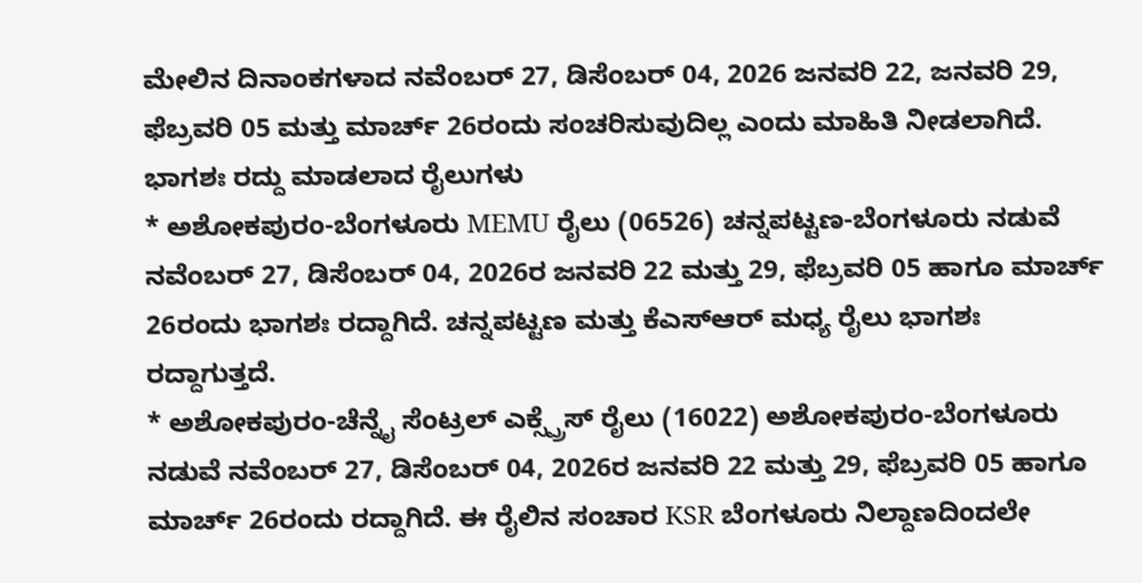ಮೇಲಿನ ದಿನಾಂಕಗಳಾದ ನವೆಂಬರ್ 27, ಡಿಸೆಂಬರ್ 04, 2026 ಜನವರಿ 22, ಜನವರಿ 29, ಫೆಬ್ರವರಿ 05 ಮತ್ತು ಮಾರ್ಚ್ 26ರಂದು ಸಂಚರಿಸುವುದಿಲ್ಲ ಎಂದು ಮಾಹಿತಿ ನೀಡಲಾಗಿದೆ.
ಭಾಗಶಃ ರದ್ದು ಮಾಡಲಾದ ರೈಲುಗಳು
* ಅಶೋಕಪುರಂ-ಬೆಂಗಳೂರು MEMU ರೈಲು (06526) ಚನ್ನಪಟ್ಟಣ-ಬೆಂಗಳೂರು ನಡುವೆ ನವೆಂಬರ್ 27, ಡಿಸೆಂಬರ್ 04, 2026ರ ಜನವರಿ 22 ಮತ್ತು 29, ಫೆಬ್ರವರಿ 05 ಹಾಗೂ ಮಾರ್ಚ್ 26ರಂದು ಭಾಗಶಃ ರದ್ದಾಗಿದೆ. ಚನ್ನಪಟ್ಟಣ ಮತ್ತು ಕೆಎಸ್ಆರ್ ಮಧ್ಯ ರೈಲು ಭಾಗಶಃ ರದ್ದಾಗುತ್ತದೆ.
* ಅಶೋಕಪುರಂ-ಚೆನ್ನೈ ಸೆಂಟ್ರಲ್ ಎಕ್ಸ್ಪ್ರೆಸ್ ರೈಲು (16022) ಅಶೋಕಪುರಂ-ಬೆಂಗಳೂರು ನಡುವೆ ನವೆಂಬರ್ 27, ಡಿಸೆಂಬರ್ 04, 2026ರ ಜನವರಿ 22 ಮತ್ತು 29, ಫೆಬ್ರವರಿ 05 ಹಾಗೂ ಮಾರ್ಚ್ 26ರಂದು ರದ್ದಾಗಿದೆ. ಈ ರೈಲಿನ ಸಂಚಾರ KSR ಬೆಂಗಳೂರು ನಿಲ್ದಾಣದಿಂದಲೇ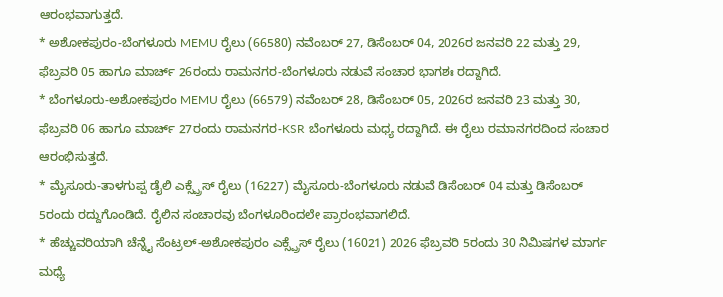ಆರಂಭವಾಗುತ್ತದೆ.
* ಅಶೋಕಪುರಂ-ಬೆಂಗಳೂರು MEMU ರೈಲು (66580) ನವೆಂಬರ್ 27, ಡಿಸೆಂಬರ್ 04, 2026ರ ಜನವರಿ 22 ಮತ್ತು 29, ಫೆಬ್ರವರಿ 05 ಹಾಗೂ ಮಾರ್ಚ್ 26ರಂದು ರಾಮನಗರ-ಬೆಂಗಳೂರು ನಡುವೆ ಸಂಚಾರ ಭಾಗಶಃ ರದ್ದಾಗಿದೆ.
* ಬೆಂಗಳೂರು-ಅಶೋಕಪುರಂ MEMU ರೈಲು (66579) ನವೆಂಬರ್ 28, ಡಿಸೆಂಬರ್ 05, 2026ರ ಜನವರಿ 23 ಮತ್ತು 30, ಫೆಬ್ರವರಿ 06 ಹಾಗೂ ಮಾರ್ಚ್ 27ರಂದು ರಾಮನಗರ-KSR ಬೆಂಗಳೂರು ಮಧ್ಯ ರದ್ದಾಗಿದೆ. ಈ ರೈಲು ರಮಾನಗರದಿಂದ ಸಂಚಾರ ಆರಂಭಿಸುತ್ತದೆ.
* ಮೈಸೂರು-ತಾಳಗುಪ್ಪ ಡೈಲಿ ಎಕ್ಸ್ಪ್ರೆಸ್ ರೈಲು (16227) ಮೈಸೂರು-ಬೆಂಗಳೂರು ನಡುವೆ ಡಿಸೆಂಬರ್ 04 ಮತ್ತು ಡಿಸೆಂಬರ್ 5ರಂದು ರದ್ದುಗೊಂಡಿದೆ. ರೈಲಿನ ಸಂಚಾರವು ಬೆಂಗಳೂರಿಂದಲೇ ಪ್ರಾರಂಭವಾಗಲಿದೆ.
* ಹೆಚ್ಚುವರಿಯಾಗಿ ಚೆನ್ನೈ ಸೆಂಟ್ರಲ್-ಅಶೋಕಪುರಂ ಎಕ್ಸ್ಪ್ರೆಸ್ ರೈಲು (16021) 2026 ಫೆಬ್ರವರಿ 5ರಂದು 30 ನಿಮಿಷಗಳ ಮಾರ್ಗ ಮಧ್ಯೆ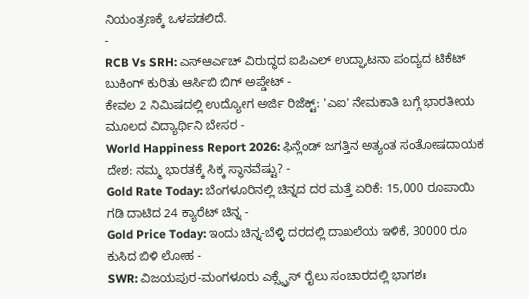ನಿಯಂತ್ರಣಕ್ಕೆ ಒಳಪಡಲಿದೆ.
-
RCB Vs SRH: ಎಸ್ಆರ್ಎಚ್ ವಿರುದ್ಧದ ಐಪಿಎಲ್ ಉದ್ಘಾಟನಾ ಪಂದ್ಯದ ಟಿಕೆಟ್ ಬುಕಿಂಗ್ ಕುರಿತು ಆರ್ಸಿಬಿ ಬಿಗ್ ಅಪ್ಡೇಟ್ -
ಕೇವಲ 2 ನಿಮಿಷದಲ್ಲಿ ಉದ್ಯೋಗ ಅರ್ಜಿ ರಿಜೆಕ್ಟ್: 'ಎಐ' ನೇಮಕಾತಿ ಬಗ್ಗೆ ಭಾರತೀಯ ಮೂಲದ ವಿದ್ಯಾರ್ಥಿನಿ ಬೇಸರ -
World Happiness Report 2026: ಫಿನ್ಲೆಂಡ್ ಜಗತ್ತಿನ ಅತ್ಯಂತ ಸಂತೋಷದಾಯಕ ದೇಶ: ನಮ್ಮ ಭಾರತಕ್ಕೆ ಸಿಕ್ಕ ಸ್ಥಾನವೆಷ್ಟು? -
Gold Rate Today: ಬೆಂಗಳೂರಿನಲ್ಲಿ ಚಿನ್ನದ ದರ ಮತ್ತೆ ಏರಿಕೆ: 15,000 ರೂಪಾಯಿ ಗಡಿ ದಾಟಿದ 24 ಕ್ಯಾರೆಟ್ ಚಿನ್ನ -
Gold Price Today: ಇಂದು ಚಿನ್ನ-ಬೆಳ್ಳಿ ದರದಲ್ಲಿ ದಾಖಲೆಯ ಇಳಿಕೆ, 30000 ರೂ ಕುಸಿದ ಬಿಳಿ ಲೋಹ -
SWR: ವಿಜಯಪುರ-ಮಂಗಳೂರು ಎಕ್ಸ್ಪ್ರೆಸ್ ರೈಲು ಸಂಚಾರದಲ್ಲಿ ಭಾಗಶಃ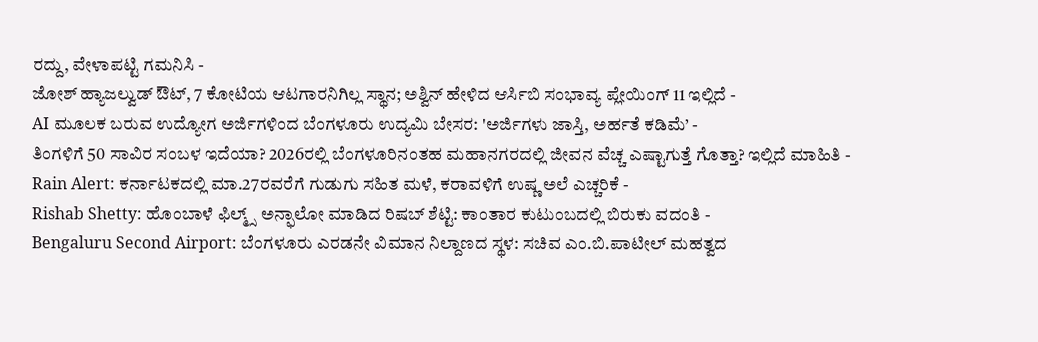ರದ್ದು, ವೇಳಾಪಟ್ಟಿ ಗಮನಿಸಿ -
ಜೋಶ್ ಹ್ಯಾಜಲ್ವುಡ್ ಔಟ್, 7 ಕೋಟಿಯ ಆಟಗಾರನಿಗಿಲ್ಲ ಸ್ಥಾನ; ಅಶ್ವಿನ್ ಹೇಳಿದ ಆರ್ಸಿಬಿ ಸಂಭಾವ್ಯ ಪ್ಲೇಯಿಂಗ್ 11 ಇಲ್ಲಿದೆ -
AI ಮೂಲಕ ಬರುವ ಉದ್ಯೋಗ ಅರ್ಜಿಗಳಿಂದ ಬೆಂಗಳೂರು ಉದ್ಯಮಿ ಬೇಸರ: 'ಅರ್ಜಿಗಳು ಜಾಸ್ತಿ, ಅರ್ಹತೆ ಕಡಿಮೆ’ -
ತಿಂಗಳಿಗೆ 50 ಸಾವಿರ ಸಂಬಳ ಇದೆಯಾ? 2026ರಲ್ಲಿ ಬೆಂಗಳೂರಿನಂತಹ ಮಹಾನಗರದಲ್ಲಿ ಜೀವನ ವೆಚ್ಚ ಎಷ್ಟಾಗುತ್ತೆ ಗೊತ್ತಾ? ಇಲ್ಲಿದೆ ಮಾಹಿತಿ -
Rain Alert: ಕರ್ನಾಟಕದಲ್ಲಿ ಮಾ.27ರವರೆಗೆ ಗುಡುಗು ಸಹಿತ ಮಳೆ, ಕರಾವಳಿಗೆ ಉಷ್ಣ ಅಲೆ ಎಚ್ಚರಿಕೆ -
Rishab Shetty: ಹೊಂಬಾಳೆ ಫಿಲ್ಮ್ಸ್ ಅನ್ಫಾಲೋ ಮಾಡಿದ ರಿಷಬ್ ಶೆಟ್ಟಿ: ಕಾಂತಾರ ಕುಟುಂಬದಲ್ಲಿ ಬಿರುಕು ವದಂತಿ -
Bengaluru Second Airport: ಬೆಂಗಳೂರು ಎರಡನೇ ವಿಮಾನ ನಿಲ್ದಾಣದ ಸ್ಥಳ: ಸಚಿವ ಎಂ.ಬಿ.ಪಾಟೀಲ್ ಮಹತ್ವದ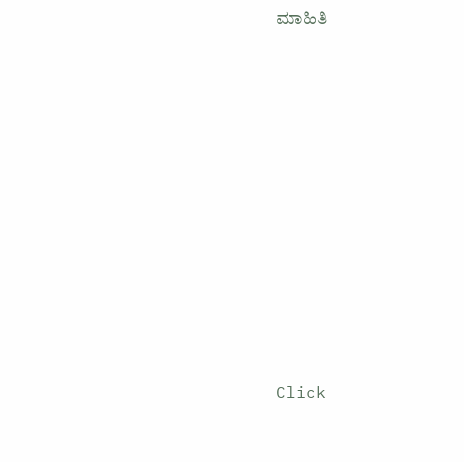ಮಾಹಿತಿ












Click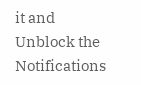it and Unblock the Notifications